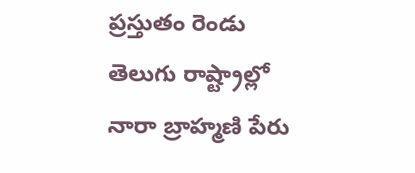ప్రస్తుతం రెండు తెలుగు రాష్ట్రాల్లో నారా బ్రాహ్మణి పేరు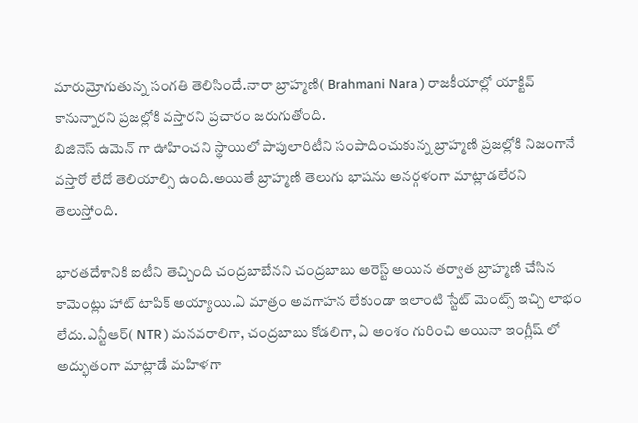మారుమ్రోగుతున్న సంగతి తెలిసిందే.నారా బ్రాహ్మణి( Brahmani Nara ) రాజకీయాల్లో యాక్టివ్ కానున్నారని ప్రజల్లోకి వస్తారని ప్రచారం జరుగుతోంది.
బిజినెస్ ఉమెన్ గా ఊహించని స్థాయిలో పాపులారిటీని సంపాదించుకున్న బ్రాహ్మణి ప్రజల్లోకి నిజంగానే వస్తారో లేదో తెలియాల్సి ఉంది.అయితే బ్రాహ్మణి తెలుగు భాషను అనర్గళంగా మాట్లాడలేరని తెలుస్తోంది.

భారతదేశానికి ఐటీని తెచ్చింది చంద్రబాబేనని చంద్రబాబు అరెస్ట్ అయిన తర్వాత బ్రాహ్మణి చేసిన కామెంట్లు హాట్ టాపిక్ అయ్యాయి.ఏ మాత్రం అవగాహన లేకుండా ఇలాంటి స్టేట్ మెంట్స్ ఇచ్చి లాభం లేదు.ఎన్టీఆర్( NTR ) మనవరాలిగా, చంద్రబాబు కోడలిగా, ఏ అంశం గురించి అయినా ఇంగ్లీష్ లో అద్భుతంగా మాట్లాడే మహిళగా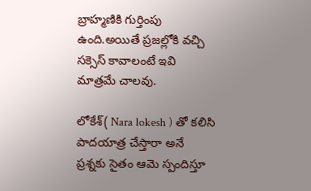బ్రాహ్మణికి గుర్తింపు ఉంది.అయితే ప్రజల్లోకి వచ్చి సక్సెస్ కావాలంటే ఇవి మాత్రమే చాలవు.

లోకేశ్( Nara lokesh ) తో కలిసి పాదయాత్ర చేస్తారా అనే ప్రశ్నకు సైతం ఆమె స్పందిస్తూ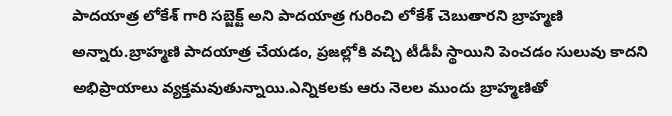పాదయాత్ర లోకేశ్ గారి సబ్జెక్ట్ అని పాదయాత్ర గురించి లోకేశ్ చెబుతారని బ్రాహ్మణి అన్నారు.బ్రాహ్మణి పాదయాత్ర చేయడం, ప్రజల్లోకి వచ్చి టీడీపీ స్థాయిని పెంచడం సులువు కాదని అభిప్రాయాలు వ్యక్తమవుతున్నాయి.ఎన్నికలకు ఆరు నెలల ముందు బ్రాహ్మణితో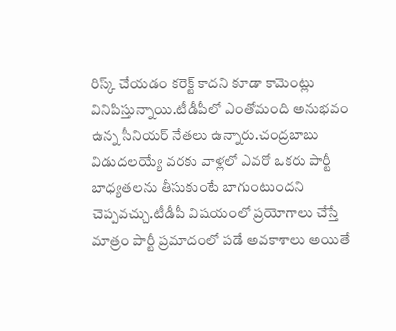రిస్క్ చేయడం కరెక్ట్ కాదని కూడా కామెంట్లు వినిపిస్తున్నాయి.టీడీపీలో ఎంతోమంది అనుభవం ఉన్న సీనియర్ నేతలు ఉన్నారు.చంద్రబాబు విడుదలయ్యే వరకు వాళ్లలో ఎవరో ఒకరు పార్టీ బాధ్యతలను తీసుకుంటే బాగుంటుందని చెప్పవచ్చు.టీడీపీ విషయంలో ప్రయోగాలు చేస్తే మాత్రం పార్టీ ప్రమాదంలో పడే అవకాశాలు అయితే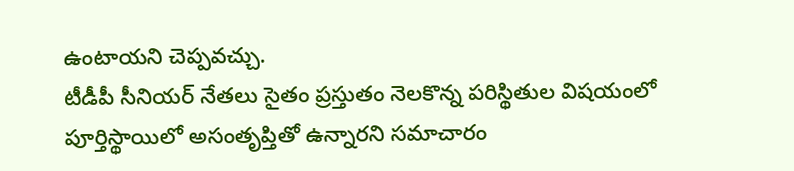ఉంటాయని చెప్పవచ్చు.
టీడీపీ సీనియర్ నేతలు సైతం ప్రస్తుతం నెలకొన్న పరిస్థితుల విషయంలో పూర్తిస్థాయిలో అసంతృప్తితో ఉన్నారని సమాచారం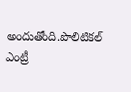అందుతోంది.పొలిటికల్ ఎంట్రీ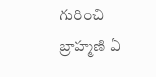గురించి బ్రాహ్మణి ఏ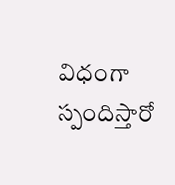విధంగా స్పందిస్తారో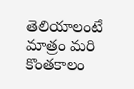తెలియాలంటే మాత్రం మరి కొంతకాలం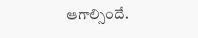ఆగాల్సిందే.